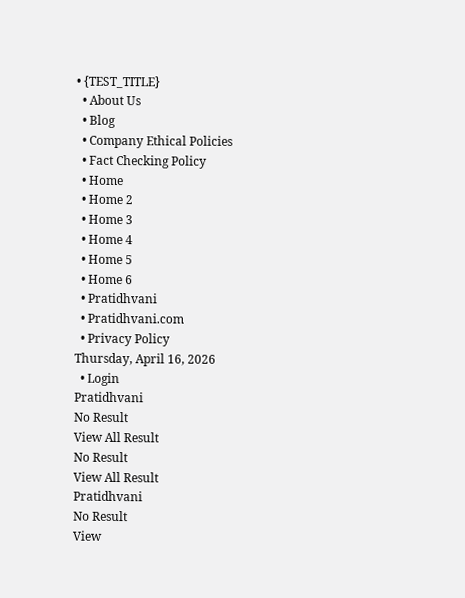• {TEST_TITLE}
  • About Us
  • Blog
  • Company Ethical Policies
  • Fact Checking Policy
  • Home
  • Home 2
  • Home 3
  • Home 4
  • Home 5
  • Home 6
  • Pratidhvani
  • Pratidhvani.com
  • Privacy Policy
Thursday, April 16, 2026
  • Login
Pratidhvani
No Result
View All Result
No Result
View All Result
Pratidhvani
No Result
View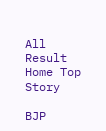All Result
Home Top Story

BJP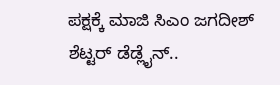ಪಕ್ಷಕ್ಕೆ ಮಾಜಿ ಸಿಎಂ ಜಗದೀಶ್ ಶೆಟ್ಟರ್ ಡೆಡ್ಲೈನ್..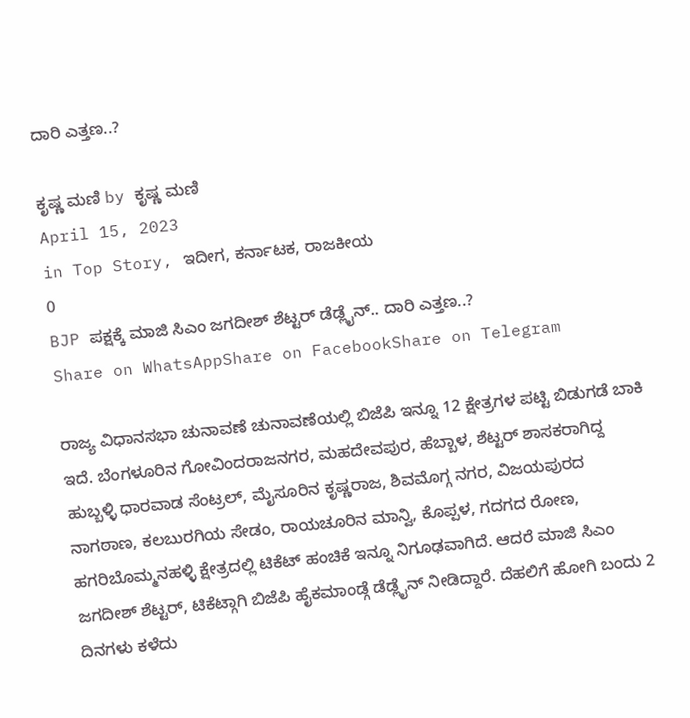ದಾರಿ ಎತ್ತಣ..?

ಕೃಷ್ಣ ಮಣಿ by ಕೃಷ್ಣ ಮಣಿ
April 15, 2023
in Top Story, ಇದೀಗ, ಕರ್ನಾಟಕ, ರಾಜಕೀಯ
0
BJP ಪಕ್ಷಕ್ಕೆ ಮಾಜಿ ಸಿಎಂ ಜಗದೀಶ್ ಶೆಟ್ಟರ್ ಡೆಡ್ಲೈನ್.. ದಾರಿ ಎತ್ತಣ..?
Share on WhatsAppShare on FacebookShare on Telegram

ರಾಜ್ಯ ವಿಧಾನಸಭಾ ಚುನಾವಣೆ ಚುನಾವಣೆಯಲ್ಲಿ ಬಿಜೆಪಿ ಇನ್ನೂ 12 ಕ್ಷೇತ್ರಗಳ ಪಟ್ಟಿ ಬಿಡುಗಡೆ ಬಾಕಿ ಇದೆ. ಬೆಂಗಳೂರಿನ ಗೋವಿಂದರಾಜನಗರ, ಮಹದೇವಪುರ, ಹೆಬ್ಬಾಳ, ಶೆಟ್ಟರ್ ಶಾಸಕರಾಗಿದ್ದ ಹುಬ್ಬಳ್ಳಿ ಧಾರವಾಡ ಸೆಂಟ್ರಲ್, ಮೈಸೂರಿನ ಕೃಷ್ಣರಾಜ, ಶಿವಮೊಗ್ಗ ನಗರ, ವಿಜಯಪುರದ ನಾಗಠಾಣ, ಕಲಬುರಗಿಯ ಸೇಡಂ, ರಾಯಚೂರಿನ ಮಾನ್ವಿ, ಕೊಪ್ಪಳ, ಗದಗದ ರೋಣ, ಹಗರಿಬೊಮ್ಮನಹಳ್ಳಿ ಕ್ಷೇತ್ರದಲ್ಲಿ ಟಿಕೆಟ್ ಹಂಚಿಕೆ ಇನ್ನೂ ನಿಗೂಢವಾಗಿದೆ. ಆದರೆ ಮಾಜಿ ಸಿಎಂ ಜಗದೀಶ್ ಶೆಟ್ಟರ್, ಟಿಕೆಟ್ಗಾಗಿ ಬಿಜೆಪಿ ಹೈಕಮಾಂಡ್ಗೆ ಡೆಡ್ಲೈನ್ ನೀಡಿದ್ದಾರೆ. ದೆಹಲಿಗೆ ಹೋಗಿ ಬಂದು 2 ದಿನಗಳು ಕಳೆದು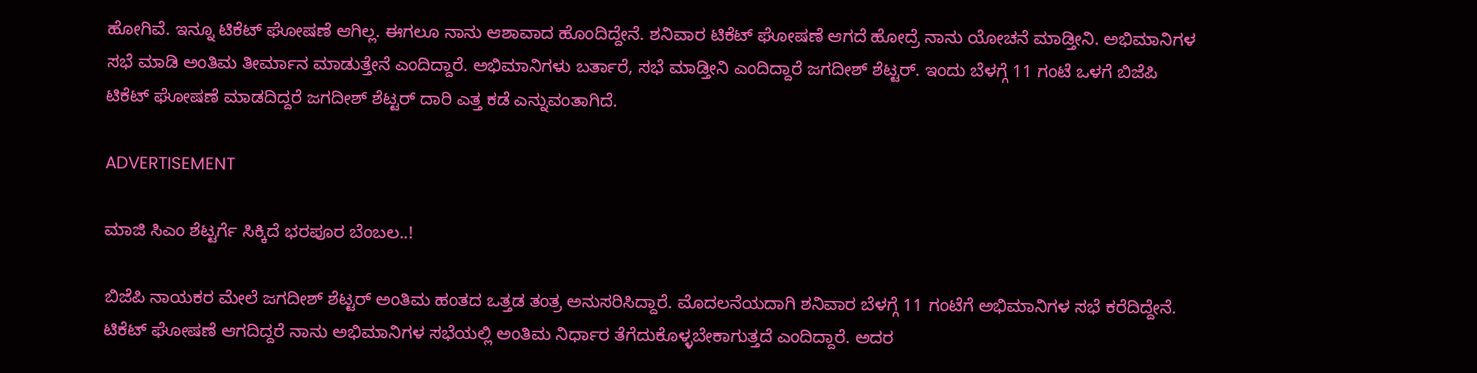ಹೋಗಿವೆ. ಇನ್ನೂ ಟಿಕೆಟ್ ಘೋಷಣೆ ಆಗಿಲ್ಲ. ಈಗಲೂ ನಾನು ಆಶಾವಾದ ಹೊಂದಿದ್ದೇನೆ. ಶನಿವಾರ ಟಿಕೆಟ್ ಘೋಷಣೆ ಆಗದೆ ಹೋದ್ರೆ ನಾನು ಯೋಚನೆ ಮಾಡ್ತೀನಿ. ಅಭಿಮಾನಿಗಳ ಸಭೆ ಮಾಡಿ ಅಂತಿಮ ತೀರ್ಮಾನ ಮಾಡುತ್ತೇನೆ ಎಂದಿದ್ದಾರೆ. ಅಭಿಮಾನಿಗಳು ಬರ್ತಾರೆ, ಸಭೆ ಮಾಡ್ತೀನಿ ಎಂದಿದ್ದಾರೆ ಜಗದೀಶ್ ಶೆಟ್ಟರ್. ಇಂದು ಬೆಳಗ್ಗೆ 11 ಗಂಟೆ ಒಳಗೆ ಬಿಜೆಪಿ ಟಿಕೆಟ್ ಘೋಷಣೆ ಮಾಡದಿದ್ದರೆ ಜಗದೀಶ್ ಶೆಟ್ಟರ್ ದಾರಿ ಎತ್ತ ಕಡೆ ಎನ್ನುವಂತಾಗಿದೆ.

ADVERTISEMENT

ಮಾಜಿ ಸಿಎಂ ಶೆಟ್ಟರ್ಗೆ ಸಿಕ್ಕಿದೆ ಭರಪೂರ ಬೆಂಬಲ..!

ಬಿಜೆಪಿ ನಾಯಕರ ಮೇಲೆ ಜಗದೀಶ್ ಶೆಟ್ಟರ್ ಅಂತಿಮ ಹಂತದ ಒತ್ತಡ ತಂತ್ರ ಅನುಸರಿಸಿದ್ದಾರೆ. ಮೊದಲನೆಯದಾಗಿ ಶನಿವಾರ ಬೆಳಗ್ಗೆ 11 ಗಂಟೆಗೆ ಅಭಿಮಾನಿಗಳ ಸಭೆ ಕರೆದಿದ್ದೇನೆ. ಟಿಕೆಟ್ ಘೋಷಣೆ ಆಗದಿದ್ದರೆ ನಾನು ಅಭಿಮಾನಿಗಳ ಸಭೆಯಲ್ಲಿ ಅಂತಿಮ ನಿರ್ಧಾರ ತೆಗೆದುಕೊಳ್ಳಬೇಕಾಗುತ್ತದೆ ಎಂದಿದ್ದಾರೆ. ಅದರ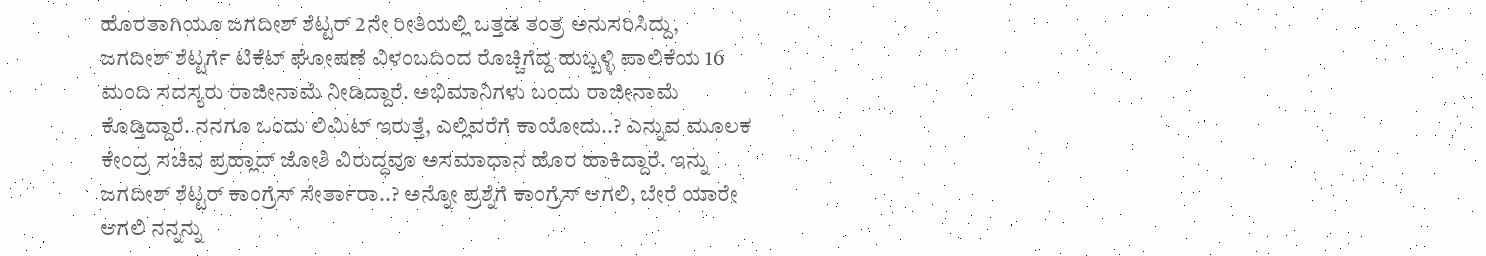ಹೊರತಾಗಿಯೂ ಜಗದೀಶ್ ಶೆಟ್ಟರ್ 2ನೇ ರೀತಿಯಲ್ಲಿ ಒತ್ತಡ ತಂತ್ರ ಅನುಸರಿಸಿದ್ದು, ಜಗದೀಶ್ ಶೆಟ್ಟರ್ಗೆ ಟಿಕೆಟ್ ಘೋಷಣೆ ವಿಳಂಬದಿಂದ ರೊಚ್ಚಿಗೆದ್ದ ಹುಬ್ಬಳ್ಳಿ ಪಾಲಿಕೆಯ 16 ಮಂದಿ ಸದಸ್ಯರು ರಾಜೀನಾಮೆ ನೀಡಿದ್ದಾರೆ. ಅಭಿಮಾನಿಗಳು ಬಂದು ರಾಜೀನಾಮೆ ಕೊಡ್ತಿದ್ದಾರೆ. ನನಗೂ ಒಂದು ಲಿಮಿಟ್ ಇರುತ್ತೆ, ಎಲ್ಲಿವರೆಗೆ ಕಾಯೋದು..? ಎನ್ನುವ ಮೂಲಕ ಕೇಂದ್ರ ಸಚಿವ ಪ್ರಹ್ಲಾದ್ ಜೋಶಿ ವಿರುದ್ಧವೂ ಅಸಮಾಧಾನ ಹೊರ ಹಾಕಿದ್ದಾರೆ. ಇನ್ನು ಜಗದೀಶ್ ಶೆಟ್ಟರ್ ಕಾಂಗ್ರೆಸ್ ಸೇರ್ತಾರಾ..? ಅನ್ನೋ ಪ್ರಶ್ನೆಗೆ ಕಾಂಗ್ರೆಸ್ ಆಗಲಿ, ಬೇರೆ ಯಾರೇ ಆಗಲಿ ನನ್ನನ್ನು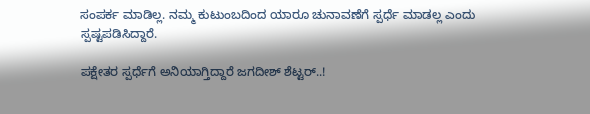ಸಂಪರ್ಕ ‌ಮಾಡಿಲ್ಲ. ನಮ್ಮ ಕುಟುಂಬದಿಂದ ಯಾರೂ ಚುನಾವಣೆಗೆ ಸ್ಪರ್ಧೆ ಮಾಡಲ್ಲ ಎಂದು ಸ್ಪಷ್ಟಪಡಿಸಿದ್ದಾರೆ.

ಪಕ್ಷೇತರ ಸ್ಪರ್ಧೆಗೆ ಅನಿಯಾಗ್ತಿದ್ದಾರೆ ಜಗದೀಶ್ ಶೆಟ್ಟರ್..!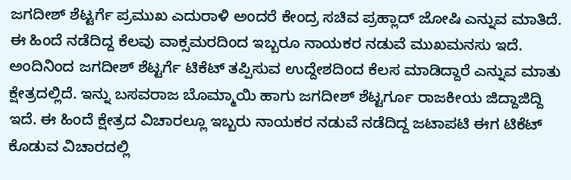ಜಗದೀಶ್ ಶೆಟ್ಟರ್ಗೆ ಪ್ರಮುಖ ಎದುರಾಳಿ ಅಂದರೆ ಕೇಂದ್ರ ಸಚಿವ ಪ್ರಹ್ಲಾದ್ ಜೋಷಿ ಎನ್ನುವ ಮಾತಿದೆ. ಈ ಹಿಂದೆ ನಡೆದಿದ್ದ ಕೆಲವು ವಾಕ್ಸಮರದಿಂದ ಇಬ್ಬರೂ ನಾಯಕರ ನಡುವೆ ಮುಖಮನಸು ಇದೆ. ಅಂದಿನಿಂದ ಜಗದೀಶ್ ಶೆಟ್ಟರ್ಗೆ ಟಿಕೆಟ್ ತಪ್ಪಿಸುವ ಉದ್ದೇಶದಿಂದ ಕೆಲಸ ಮಾಡಿದ್ದಾರೆ ಎನ್ನುವ ಮಾತು ಕ್ಷೇತ್ರದಲ್ಲಿದೆ. ಇನ್ನು ಬಸವರಾಜ ಬೊಮ್ಮಾಯಿ ಹಾಗು ಜಗದೀಶ್ ಶೆಟ್ಟರ್ಗೂ ರಾಜಕೀಯ ಜಿದ್ದಾಜಿದ್ದಿ ಇದೆ. ಈ ಹಿಂದೆ ಕ್ಷೇತ್ರದ ವಿಚಾರಲ್ಲೂ ಇಬ್ಬರು ನಾಯಕರ ನಡುವೆ ನಡೆದಿದ್ದ ಜಟಾಪಟಿ ಈಗ ಟಿಕೆಟ್ ಕೊಡುವ ವಿಚಾರದಲ್ಲಿ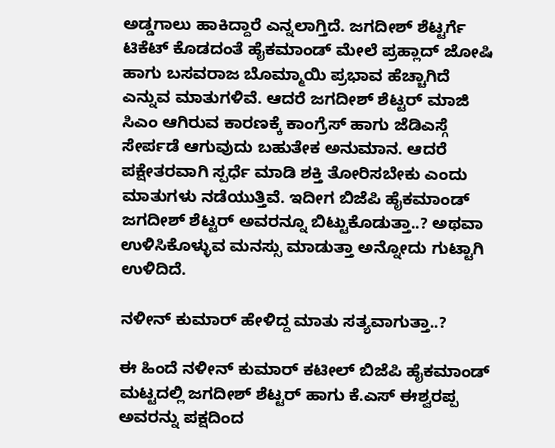ಅಡ್ಡಗಾಲು ಹಾಕಿದ್ದಾರೆ ಎನ್ನಲಾಗ್ತಿದೆ. ಜಗದೀಶ್ ಶೆಟ್ಟರ್ಗೆ ಟಿಕೆಟ್ ಕೊಡದಂತೆ ಹೈಕಮಾಂಡ್ ಮೇಲೆ ಪ್ರಹ್ಲಾದ್ ಜೋಷಿ ಹಾಗು ಬಸವರಾಜ ಬೊಮ್ಮಾಯಿ ಪ್ರಭಾವ ಹೆಚ್ಚಾಗಿದೆ ಎನ್ನುವ ಮಾತುಗಳಿವೆ. ಆದರೆ ಜಗದೀಶ್ ಶೆಟ್ಟರ್ ಮಾಜಿ ಸಿಎಂ ಆಗಿರುವ ಕಾರಣಕ್ಕೆ ಕಾಂಗ್ರೆಸ್ ಹಾಗು ಜೆಡಿಎಸ್ಗೆ ಸೇರ್ಪಡೆ ಆಗುವುದು ಬಹುತೇಕ ಅನುಮಾನ. ಆದರೆ ಪಕ್ಷೇತರವಾಗಿ ಸ್ಪರ್ಧೆ ಮಾಡಿ ಶಕ್ತಿ ತೋರಿಸಬೇಕು ಎಂದು ಮಾತುಗಳು ನಡೆಯುತ್ತಿವೆ. ಇದೀಗ ಬಿಜೆಪಿ ಹೈಕಮಾಂಡ್ ಜಗದೀಶ್ ಶೆಟ್ಟರ್ ಅವರನ್ನೂ ಬಿಟ್ಟುಕೊಡುತ್ತಾ..? ಅಥವಾ ಉಳಿಸಿಕೊಳ್ಳುವ ಮನಸ್ಸು ಮಾಡುತ್ತಾ ಅನ್ನೋದು ಗುಟ್ಟಾಗಿ ಉಳಿದಿದೆ.

ನಳೀನ್ ಕುಮಾರ್ ಹೇಳಿದ್ದ ಮಾತು ಸತ್ಯವಾಗುತ್ತಾ..?

ಈ ಹಿಂದೆ ನಳೀನ್ ಕುಮಾರ್ ಕಟೀಲ್ ಬಿಜೆಪಿ ಹೈಕಮಾಂಡ್ ಮಟ್ಟದಲ್ಲಿ ಜಗದೀಶ್ ಶೆಟ್ಟರ್ ಹಾಗು ಕೆ.ಎಸ್ ಈಶ್ವರಪ್ಪ ಅವರನ್ನು ಪಕ್ಷದಿಂದ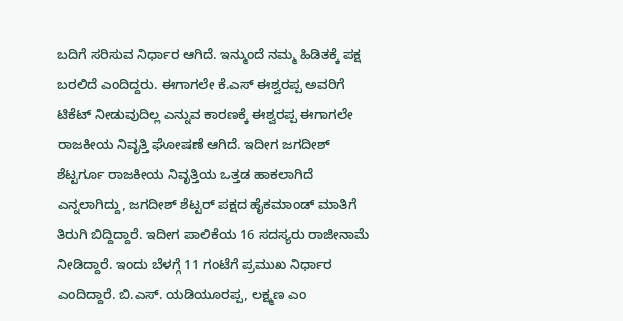ಬದಿಗೆ ಸರಿಸುವ ನಿರ್ಧಾರ ಆಗಿದೆ. ಇನ್ಮುಂದೆ ನಮ್ಮ ಹಿಡಿತಕ್ಕೆ ಪಕ್ಷ ಬರಲಿದೆ ಎಂದಿದ್ದರು. ಈಗಾಗಲೇ ಕೆ.ಎಸ್ ಈಶ್ವರಪ್ಪ ಅವರಿಗೆ ಟಿಕೆಟ್ ನೀಡುವುದಿಲ್ಲ ಎನ್ನುವ ಕಾರಣಕ್ಕೆ ಈಶ್ವರಪ್ಪ ಈಗಾಗಲೇ ರಾಜಕೀಯ ನಿವೃತ್ತಿ ಘೋಷಣೆ ಆಗಿದೆ. ಇದೀಗ ಜಗದೀಶ್ ಶೆಟ್ಟರ್ಗೂ ರಾಜಕೀಯ ನಿವೃತ್ತಿಯ ಒತ್ತಡ ಹಾಕಲಾಗಿದೆ ಎನ್ನಲಾಗಿದ್ದು, ಜಗದೀಶ್ ಶೆಟ್ಟರ್ ಪಕ್ಷದ ಹೈಕಮಾಂಡ್ ಮಾತಿಗೆ ತಿರುಗಿ ಬಿದ್ದಿದ್ದಾರೆ. ಇದೀಗ ಪಾಲಿಕೆಯ 16 ಸದಸ್ಯರು ರಾಜೀನಾಮೆ ನೀಡಿದ್ದಾರೆ. ಇಂದು ಬೆಳಗ್ಗೆ 11 ಗಂಟೆಗೆ ಪ್ರಮುಖ ನಿರ್ಧಾರ ಎಂದಿದ್ದಾರೆ. ಬಿ.ಎಸ್. ಯಡಿಯೂರಪ್ಪ, ಲಕ್ಷ್ಮಣ ಎಂ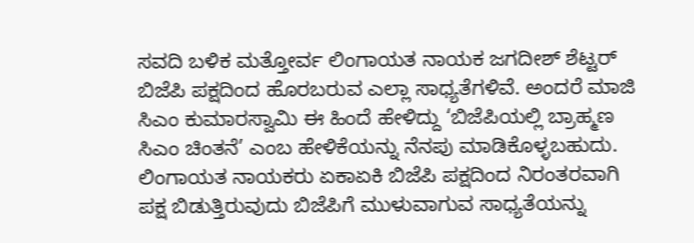ಸವದಿ ಬಳಿಕ ಮತ್ತೋರ್ವ ಲಿಂಗಾಯತ ನಾಯಕ ಜಗದೀಶ್ ಶೆಟ್ಟರ್ ಬಿಜೆಪಿ ಪಕ್ಷದಿಂದ ಹೊರಬರುವ ಎಲ್ಲಾ ಸಾಧ್ಯತೆಗಳಿವೆ. ಅಂದರೆ ಮಾಜಿ ಸಿಎಂ ಕುಮಾರಸ್ವಾಮಿ ಈ ಹಿಂದೆ ಹೇಳಿದ್ದು ‘ಬಿಜೆಪಿಯಲ್ಲಿ ಬ್ರಾಹ್ಮಣ ಸಿಎಂ ಚಿಂತನೆ’ ಎಂಬ ಹೇಳಿಕೆಯನ್ನು ನೆನಪು ಮಾಡಿಕೊಳ್ಳಬಹುದು. ಲಿಂಗಾಯತ ನಾಯಕರು ಏಕಾಏಕಿ ಬಿಜೆಪಿ ಪಕ್ಷದಿಂದ ನಿರಂತರವಾಗಿ ಪಕ್ಷ ಬಿಡುತ್ತಿರುವುದು ಬಿಜೆಪಿಗೆ ಮುಳುವಾಗುವ ಸಾಧ್ಯತೆಯನ್ನು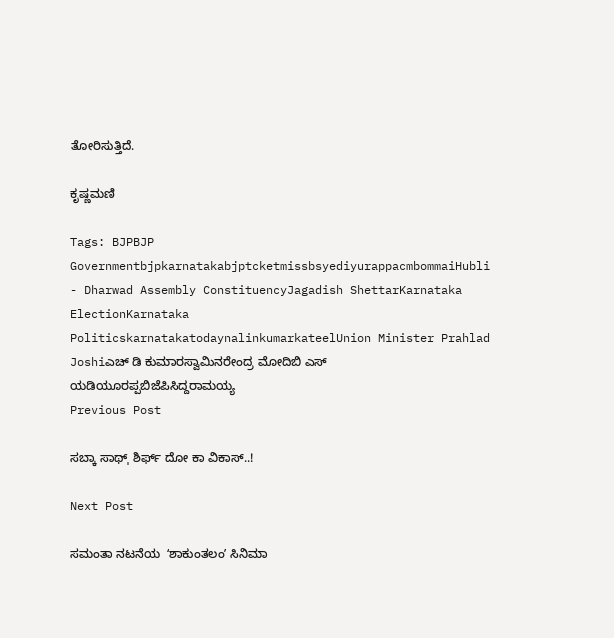ತೋರಿಸುತ್ತಿದೆ.

ಕೃಷ್ಣಮಣಿ

Tags: BJPBJP GovernmentbjpkarnatakabjptcketmissbsyediyurappacmbommaiHubli - Dharwad Assembly ConstituencyJagadish ShettarKarnataka ElectionKarnataka PoliticskarnatakatodaynalinkumarkateelUnion Minister Prahlad Joshiಎಚ್ ಡಿ ಕುಮಾರಸ್ವಾಮಿನರೇಂದ್ರ ಮೋದಿಬಿ ಎಸ್ ಯಡಿಯೂರಪ್ಪಬಿಜೆಪಿಸಿದ್ದರಾಮಯ್ಯ
Previous Post

ಸಬ್ಕಾ ಸಾಥ್ˌ ಶಿರ್ಫ್ ದೋ ಕಾ ವಿಕಾಸ್..!

Next Post

ಸಮಂತಾ ನಟನೆಯ  ʻಶಾಕುಂತಲಂʼ ಸಿನಿಮಾ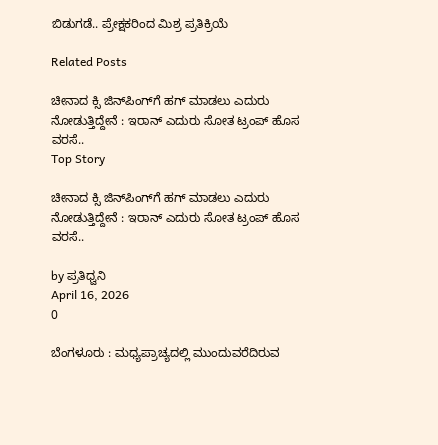ಬಿಡುಗಡೆ.. ಪ್ರೇಕ್ಷಕರಿಂದ ಮಿಶ್ರ ಪ್ರತಿಕ್ರಿಯೆ

Related Posts

ಚೀನಾದ ಕ್ಸಿ ಜಿನ್‌ಪಿಂಗ್‌ಗೆ ಹಗ್‌ ಮಾಡಲು ಎದುರು ನೋಡುತ್ತಿದ್ದೇನೆ : ಇರಾನ್‌ ಎದುರು ಸೋತ ಟ್ರಂಪ್‌ ಹೊಸ ವರಸೆ..
Top Story

ಚೀನಾದ ಕ್ಸಿ ಜಿನ್‌ಪಿಂಗ್‌ಗೆ ಹಗ್‌ ಮಾಡಲು ಎದುರು ನೋಡುತ್ತಿದ್ದೇನೆ : ಇರಾನ್‌ ಎದುರು ಸೋತ ಟ್ರಂಪ್‌ ಹೊಸ ವರಸೆ..

by ಪ್ರತಿಧ್ವನಿ
April 16, 2026
0

ಬೆಂಗಳೂರು : ಮಧ್ಯಪ್ರಾಚ್ಯದಲ್ಲಿ ಮುಂದುವರೆದಿರುವ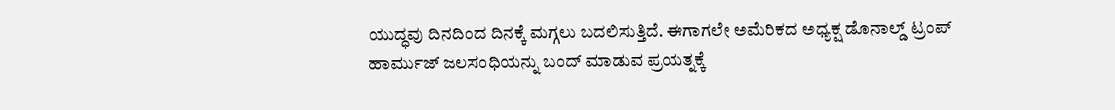ಯುದ್ಧವು ದಿನದಿಂದ ದಿನಕ್ಕೆ ಮಗ್ಗಲು ಬದಲಿಸುತ್ತಿದೆ. ಈಗಾಗಲೇ ಅಮೆರಿಕದ ಅಧ್ಯಕ್ಷ ಡೊನಾಲ್ಡ್‌ ಟ್ರಂಪ್‌ ಹಾರ್ಮುಜ್‌ ಜಲಸಂಧಿಯನ್ನು ಬಂದ್‌ ಮಾಡುವ ಪ್ರಯತ್ನಕ್ಕೆ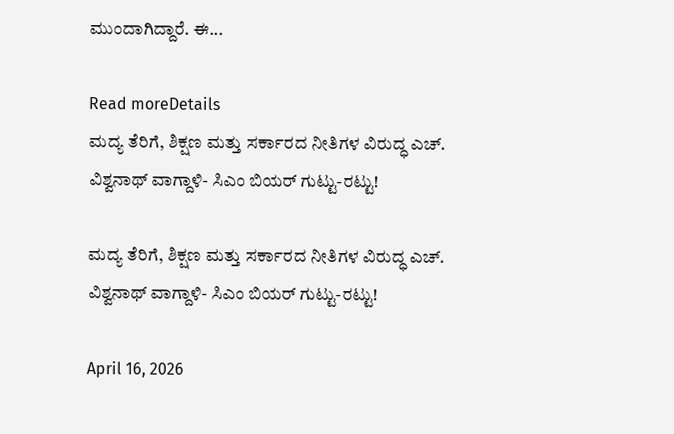ಮುಂದಾಗಿದ್ದಾರೆ. ಈ...

Read moreDetails
ಮದ್ಯ ತೆರಿಗೆ, ಶಿಕ್ಷಣ ಮತ್ತು ಸರ್ಕಾರದ ನೀತಿಗಳ ವಿರುದ್ಧ ಎಚ್. ವಿಶ್ವನಾಥ್ ವಾಗ್ದಾಳಿ- ಸಿಎಂ ಬಿಯರ್ ಗುಟ್ಟು-ರಟ್ಟು!

ಮದ್ಯ ತೆರಿಗೆ, ಶಿಕ್ಷಣ ಮತ್ತು ಸರ್ಕಾರದ ನೀತಿಗಳ ವಿರುದ್ಧ ಎಚ್. ವಿಶ್ವನಾಥ್ ವಾಗ್ದಾಳಿ- ಸಿಎಂ ಬಿಯರ್ ಗುಟ್ಟು-ರಟ್ಟು!

April 16, 2026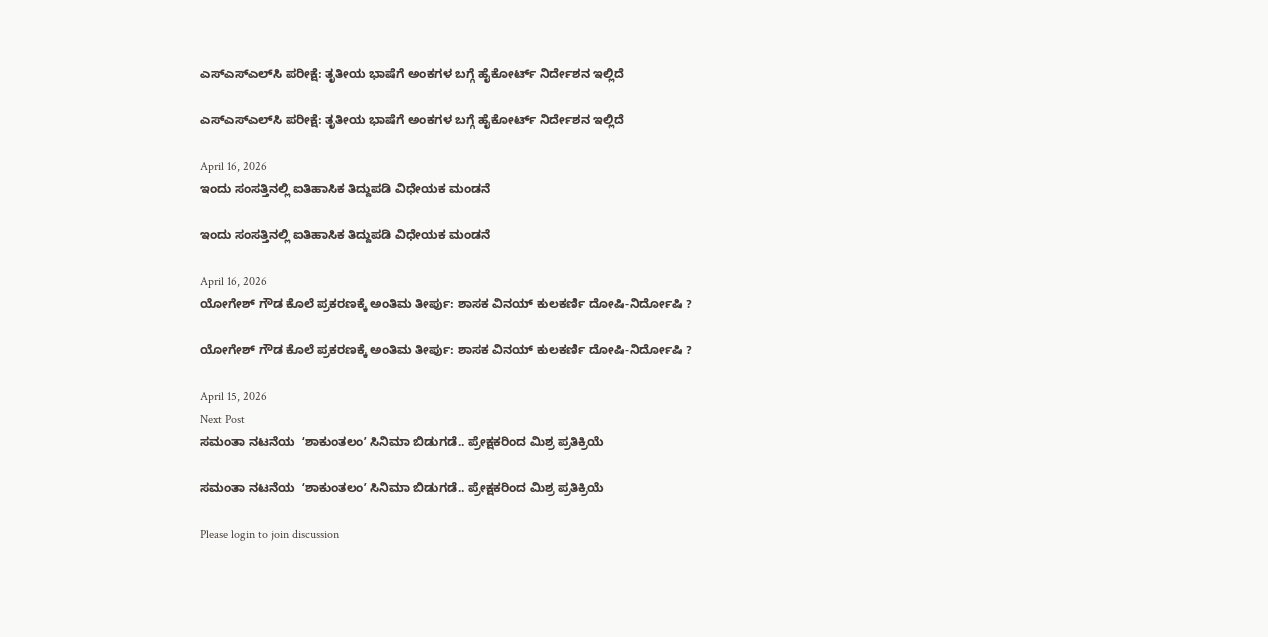ಎಸ್‌ಎಸ್‌ಎಲ್‌ಸಿ ಪರೀಕ್ಷೆ: ತೃತೀಯ ಭಾಷೆಗೆ ಅಂಕಗಳ ಬಗ್ಗೆ ಹೈಕೋರ್ಟ್ ನಿರ್ದೇಶನ ಇಲ್ಲಿದೆ

ಎಸ್‌ಎಸ್‌ಎಲ್‌ಸಿ ಪರೀಕ್ಷೆ: ತೃತೀಯ ಭಾಷೆಗೆ ಅಂಕಗಳ ಬಗ್ಗೆ ಹೈಕೋರ್ಟ್ ನಿರ್ದೇಶನ ಇಲ್ಲಿದೆ

April 16, 2026
ಇಂದು ಸಂಸತ್ತಿನಲ್ಲಿ ಐತಿಹಾಸಿಕ ತಿದ್ದುಪಡಿ ವಿಧೇಯಕ ಮಂಡನೆ

ಇಂದು ಸಂಸತ್ತಿನಲ್ಲಿ ಐತಿಹಾಸಿಕ ತಿದ್ದುಪಡಿ ವಿಧೇಯಕ ಮಂಡನೆ

April 16, 2026
ಯೋಗೇಶ್ ಗೌಡ ಕೊಲೆ ಪ್ರಕರಣಕ್ಕೆ ಅಂತಿಮ ತೀರ್ಪು: ಶಾಸಕ ವಿನಯ್ ಕುಲಕರ್ಣಿ ದೋಷಿ-ನಿರ್ದೋಷಿ ?

ಯೋಗೇಶ್ ಗೌಡ ಕೊಲೆ ಪ್ರಕರಣಕ್ಕೆ ಅಂತಿಮ ತೀರ್ಪು: ಶಾಸಕ ವಿನಯ್ ಕುಲಕರ್ಣಿ ದೋಷಿ-ನಿರ್ದೋಷಿ ?

April 15, 2026
Next Post
ಸಮಂತಾ ನಟನೆಯ  ʻಶಾಕುಂತಲಂʼ ಸಿನಿಮಾ ಬಿಡುಗಡೆ.. ಪ್ರೇಕ್ಷಕರಿಂದ ಮಿಶ್ರ ಪ್ರತಿಕ್ರಿಯೆ

ಸಮಂತಾ ನಟನೆಯ  ʻಶಾಕುಂತಲಂʼ ಸಿನಿಮಾ ಬಿಡುಗಡೆ.. ಪ್ರೇಕ್ಷಕರಿಂದ ಮಿಶ್ರ ಪ್ರತಿಕ್ರಿಯೆ

Please login to join discussion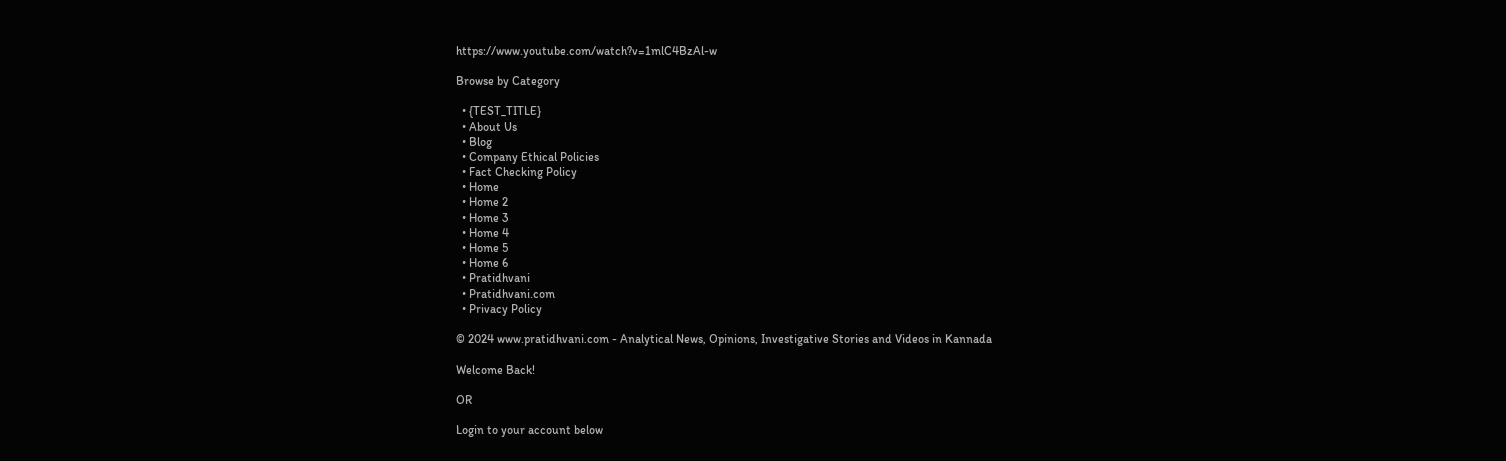https://www.youtube.com/watch?v=1mlC4BzAl-w

Browse by Category

  • {TEST_TITLE}
  • About Us
  • Blog
  • Company Ethical Policies
  • Fact Checking Policy
  • Home
  • Home 2
  • Home 3
  • Home 4
  • Home 5
  • Home 6
  • Pratidhvani
  • Pratidhvani.com
  • Privacy Policy

© 2024 www.pratidhvani.com - Analytical News, Opinions, Investigative Stories and Videos in Kannada

Welcome Back!

OR

Login to your account below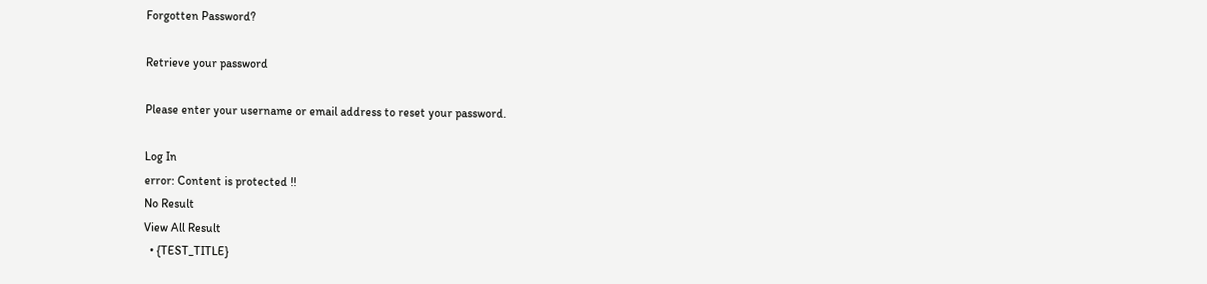Forgotten Password?

Retrieve your password

Please enter your username or email address to reset your password.

Log In
error: Content is protected !!
No Result
View All Result
  • {TEST_TITLE}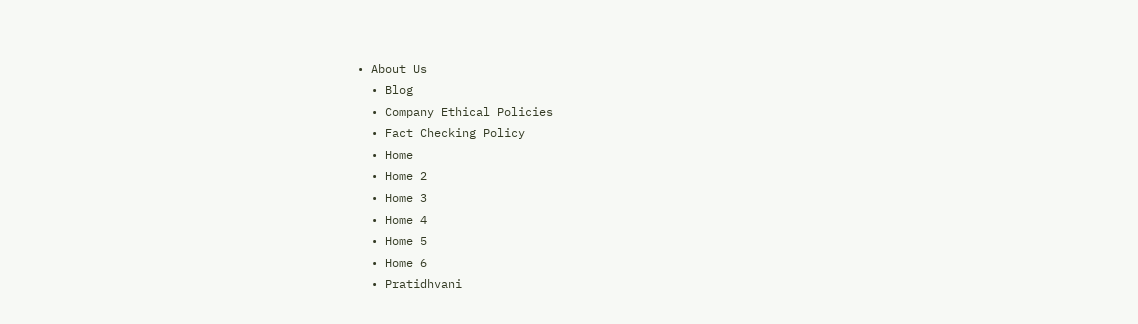• About Us
  • Blog
  • Company Ethical Policies
  • Fact Checking Policy
  • Home
  • Home 2
  • Home 3
  • Home 4
  • Home 5
  • Home 6
  • Pratidhvani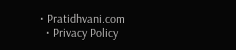• Pratidhvani.com
  • Privacy Policy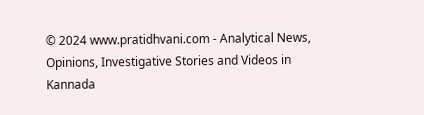© 2024 www.pratidhvani.com - Analytical News, Opinions, Investigative Stories and Videos in Kannada